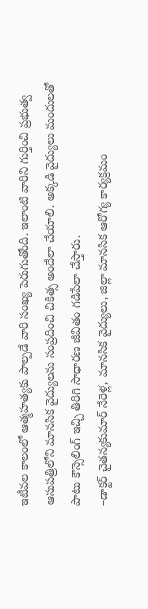ఇటీవల కాలంలో ఆత్మహత్యకు పాల్పడే వారి సంఖ్య పెరుగుతోంది. ఇలాంటి వారిని గుర్తించి ప్రభుత్వ ఆసుపత్రిలోని మానసిక వైద్యులను సంప్రదించి చికిత్స అందేలా చేయాలి. అక్కడి వైద్యులు మందులతో పాటు కౌన్సెలింగ్ ఇచ్చి తిరిగి సాధారణ జీవితం గడిపేలా చేస్తారు.
–డాక్టర్ చైతన్యకుమార్ నేరెళ్ల, మానసిక వైద్యులు, జిల్లా మానసిక ఆరోగ్య కార్యక్రమం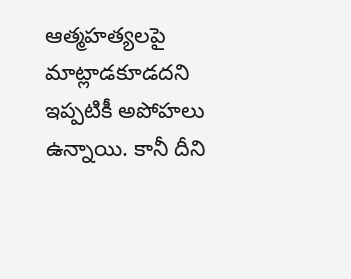ఆత్మహత్యలపై మాట్లాడకూడదని ఇప్పటికీ అపోహలు ఉన్నాయి. కానీ దీని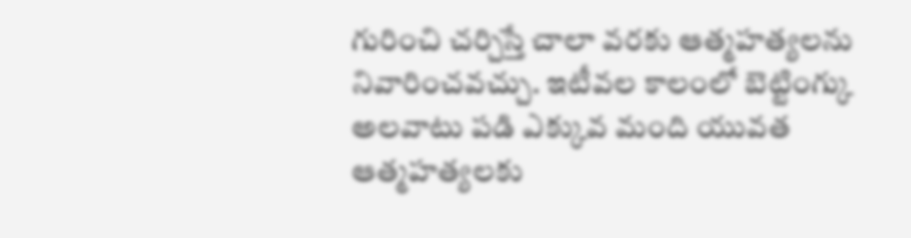గురించి చర్చిస్తే చాలా వరకు ఆత్మహత్యలను నివారించవచ్చు. ఇటీవల కాలంలో బెట్టింగ్కు అలవాటు పడి ఎక్కువ మంది యువత ఆత్మహత్యలకు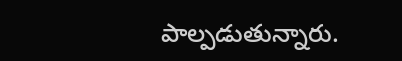పాల్పడుతున్నారు.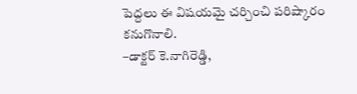పెద్దలు ఈ విషయమై చర్చించి పరిష్కారం కనుగొనాలి.
–డాక్టర్ కె.నాగిరెడ్డి,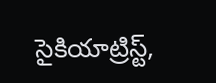సైకియాట్రిస్ట్,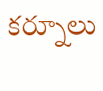కర్నూలు